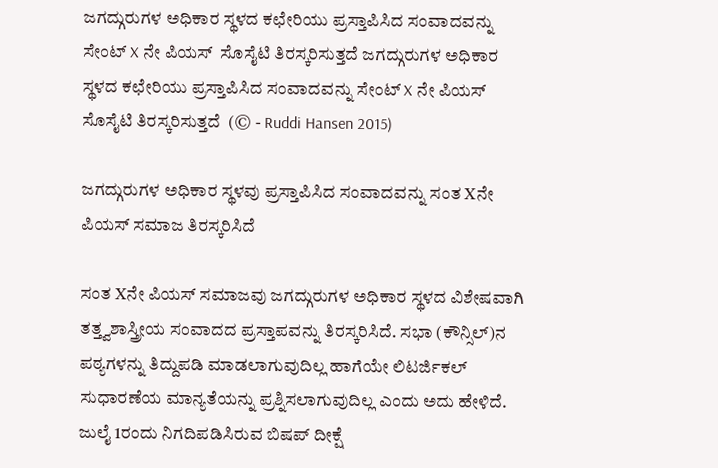ಜಗದ್ಗುರುಗಳ ಅಧಿಕಾರ ಸ್ಥಳದ ಕಛೇರಿಯು ಪ್ರಸ್ತಾಪಿಸಿದ ಸಂವಾದವನ್ನು ಸೇಂಟ್ X ನೇ ಪಿಯಸ್  ಸೊಸೈಟಿ ತಿರಸ್ಕರಿಸುತ್ತದೆ ಜಗದ್ಗುರುಗಳ ಅಧಿಕಾರ ಸ್ಥಳದ ಕಛೇರಿಯು ಪ್ರಸ್ತಾಪಿಸಿದ ಸಂವಾದವನ್ನು ಸೇಂಟ್ X ನೇ ಪಿಯಸ್ ಸೊಸೈಟಿ ತಿರಸ್ಕರಿಸುತ್ತದೆ  (© - Ruddi Hansen 2015)

ಜಗದ್ಗುರುಗಳ ಅಧಿಕಾರ ಸ್ಥಳವು ಪ್ರಸ್ತಾಪಿಸಿದ ಸಂವಾದವನ್ನು ಸಂತ Xನೇ ಪಿಯಸ್ ಸಮಾಜ ತಿರಸ್ಕರಿಸಿದೆ

ಸಂತ Xನೇ ಪಿಯಸ್ ಸಮಾಜವು ಜಗದ್ಗುರುಗಳ ಅಧಿಕಾರ ಸ್ಥಳದ ವಿಶೇಷವಾಗಿ ತತ್ತ್ವಶಾಸ್ತ್ರೀಯ ಸಂವಾದದ ಪ್ರಸ್ತಾಪವನ್ನು ತಿರಸ್ಕರಿಸಿದೆ. ಸಭಾ (ಕೌನ್ಸಿಲ್)ನ ಪಠ್ಯಗಳನ್ನು ತಿದ್ದುಪಡಿ ಮಾಡಲಾಗುವುದಿಲ್ಲ ಹಾಗೆಯೇ ಲಿಟರ್ಜಿಕಲ್ ಸುಧಾರಣೆಯ ಮಾನ್ಯತೆಯನ್ನು ಪ್ರಶ್ನಿಸಲಾಗುವುದಿಲ್ಲ ಎಂದು ಅದು ಹೇಳಿದೆ. ಜುಲೈ 1ರಂದು ನಿಗದಿಪಡಿಸಿರುವ ಬಿಷಪ್ ದೀಕ್ಷೆ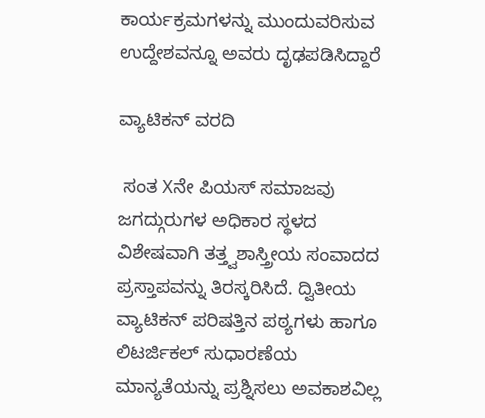ಕಾರ್ಯಕ್ರಮಗಳನ್ನು ಮುಂದುವರಿಸುವ ಉದ್ದೇಶವನ್ನೂ ಅವರು ದೃಢಪಡಿಸಿದ್ದಾರೆ

ವ್ಯಾಟಿಕನ್ ವರದಿ

 ಸಂತ Xನೇ ಪಿಯಸ್ ಸಮಾಜವು ಜಗದ್ಗುರುಗಳ ಅಧಿಕಾರ ಸ್ಥಳದ ವಿಶೇಷವಾಗಿ ತತ್ತ್ವಶಾಸ್ತ್ರೀಯ ಸಂವಾದದ ಪ್ರಸ್ತಾಪವನ್ನು ತಿರಸ್ಕರಿಸಿದೆ. ದ್ವಿತೀಯ ವ್ಯಾಟಿಕನ್ ಪರಿಷತ್ತಿನ ಪಠ್ಯಗಳು ಹಾಗೂ ಲಿಟರ್ಜಿಕಲ್ ಸುಧಾರಣೆಯ ಮಾನ್ಯತೆಯನ್ನು ಪ್ರಶ್ನಿಸಲು ಅವಕಾಶವಿಲ್ಲ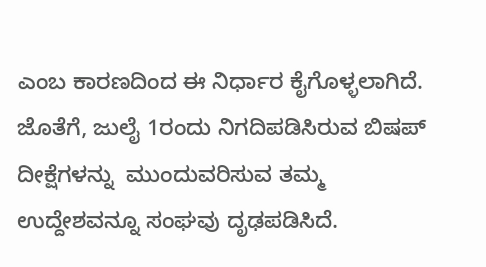ಎಂಬ ಕಾರಣದಿಂದ ಈ ನಿರ್ಧಾರ ಕೈಗೊಳ್ಳಲಾಗಿದೆ. ಜೊತೆಗೆ, ಜುಲೈ 1ರಂದು ನಿಗದಿಪಡಿಸಿರುವ ಬಿಷಪ್ ದೀಕ್ಷೆಗಳನ್ನು  ಮುಂದುವರಿಸುವ ತಮ್ಮ ಉದ್ದೇಶವನ್ನೂ ಸಂಘವು ದೃಢಪಡಿಸಿದೆ.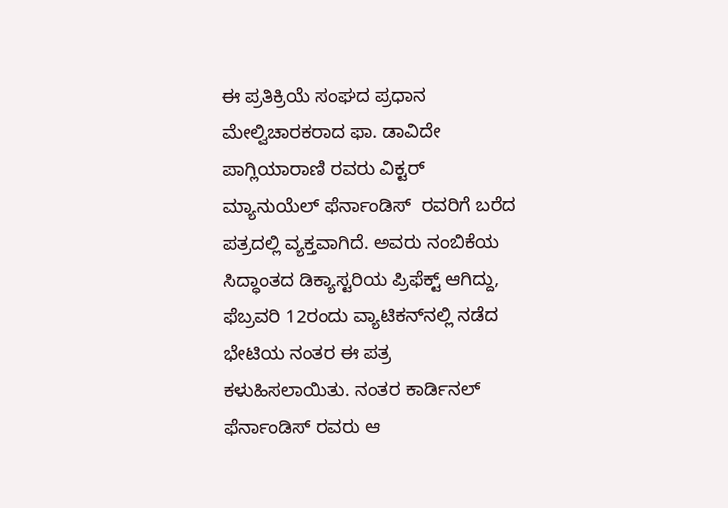ಈ ಪ್ರತಿಕ್ರಿಯೆ ಸಂಘದ ಪ್ರಧಾನ ಮೇಲ್ವಿಚಾರಕರಾದ ಫಾ. ಡಾವಿದೇ ಪಾಗ್ಲಿಯಾರಾಣಿ ರವರು ವಿಕ್ಟರ್ ಮ್ಯಾನುಯೆಲ್ ಫೆರ್ನಾಂಡಿಸ್  ರವರಿಗೆ ಬರೆದ ಪತ್ರದಲ್ಲಿ ವ್ಯಕ್ತವಾಗಿದೆ. ಅವರು ನಂಬಿಕೆಯ ಸಿದ್ಧಾಂತದ ಡಿಕ್ಯಾಸ್ಟರಿಯ ಪ್ರಿಫೆಕ್ಟ್ ಆಗಿದ್ದು, ಫೆಬ್ರವರಿ 12ರಂದು ವ್ಯಾಟಿಕನ್‌ನಲ್ಲಿ ನಡೆದ ಭೇಟಿಯ ನಂತರ ಈ ಪತ್ರ ಕಳುಹಿಸಲಾಯಿತು. ನಂತರ ಕಾರ್ಡಿನಲ್ ಫೆರ್ನಾಂಡಿಸ್ ರವರು ಆ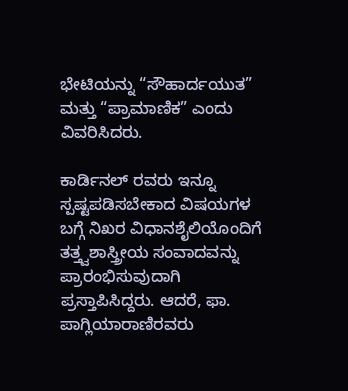ಭೇಟಿಯನ್ನು “ಸೌಹಾರ್ದಯುತ” ಮತ್ತು “ಪ್ರಾಮಾಣಿಕ” ಎಂದು ವಿವರಿಸಿದರು.

ಕಾರ್ಡಿನಲ್ ರವರು ಇನ್ನೂ ಸ್ಪಷ್ಟಪಡಿಸಬೇಕಾದ ವಿಷಯಗಳ ಬಗ್ಗೆ ನಿಖರ ವಿಧಾನಶೈಲಿಯೊಂದಿಗೆ ತತ್ತ್ವಶಾಸ್ತ್ರೀಯ ಸಂವಾದವನ್ನು ಪ್ರಾರಂಭಿಸುವುದಾಗಿ ಪ್ರಸ್ತಾಪಿಸಿದ್ದರು. ಆದರೆ, ಫಾ. ಪಾಗ್ಲಿಯಾರಾಣಿರವರು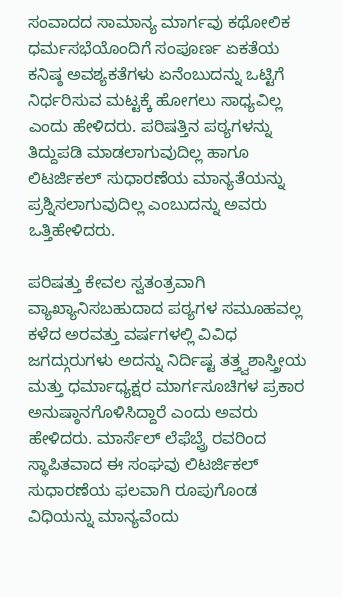ಸಂವಾದದ ಸಾಮಾನ್ಯ ಮಾರ್ಗವು ಕಥೋಲಿಕ ಧರ್ಮಸಭೆಯೊಂದಿಗೆ ಸಂಪೂರ್ಣ ಏಕತೆಯ ಕನಿಷ್ಠ ಅವಶ್ಯಕತೆಗಳು ಏನೆಂಬುದನ್ನು ಒಟ್ಟಿಗೆ ನಿರ್ಧರಿಸುವ ಮಟ್ಟಕ್ಕೆ ಹೋಗಲು ಸಾಧ್ಯವಿಲ್ಲ ಎಂದು ಹೇಳಿದರು. ಪರಿಷತ್ತಿನ ಪಠ್ಯಗಳನ್ನು ತಿದ್ದುಪಡಿ ಮಾಡಲಾಗುವುದಿಲ್ಲ ಹಾಗೂ ಲಿಟರ್ಜಿಕಲ್ ಸುಧಾರಣೆಯ ಮಾನ್ಯತೆಯನ್ನು ಪ್ರಶ್ನಿಸಲಾಗುವುದಿಲ್ಲ ಎಂಬುದನ್ನು ಅವರು ಒತ್ತಿಹೇಳಿದರು.

ಪರಿಷತ್ತು ಕೇವಲ ಸ್ವತಂತ್ರವಾಗಿ ವ್ಯಾಖ್ಯಾನಿಸಬಹುದಾದ ಪಠ್ಯಗಳ ಸಮೂಹವಲ್ಲ ಕಳೆದ ಅರವತ್ತು ವರ್ಷಗಳಲ್ಲಿ ವಿವಿಧ ಜಗದ್ಗುರುಗಳು ಅದನ್ನು ನಿರ್ದಿಷ್ಟ ತತ್ತ್ವಶಾಸ್ತ್ರೀಯ ಮತ್ತು ಧರ್ಮಾಧ್ಯಕ್ಷರ ಮಾರ್ಗಸೂಚಿಗಳ ಪ್ರಕಾರ ಅನುಷ್ಠಾನಗೊಳಿಸಿದ್ದಾರೆ ಎಂದು ಅವರು ಹೇಳಿದರು. ಮಾರ್ಸೆಲ್ ಲೆಫೆಬ್ವ್ರೆ ರವರಿಂದ ಸ್ಥಾಪಿತವಾದ ಈ ಸಂಘವು ಲಿಟರ್ಜಿಕಲ್ ಸುಧಾರಣೆಯ ಫಲವಾಗಿ ರೂಪುಗೊಂಡ ವಿಧಿಯನ್ನು ಮಾನ್ಯವೆಂದು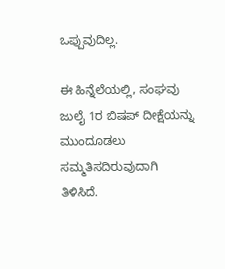ಒಪ್ಪುವುದಿಲ್ಲ.

ಈ ಹಿನ್ನೆಲೆಯಲ್ಲಿ, ಸಂಘವು ಜುಲೈ 1ರ ಬಿಷಪ್ ದೀಕ್ಷೆಯನ್ನು ಮುಂದೂಡಲು ಸಮ್ಮತಿಸದಿರುವುದಾಗಿ ತಿಳಿಸಿದೆ.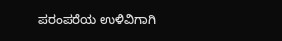ಪರಂಪರೆಯ ಉಳಿವಿಗಾಗಿ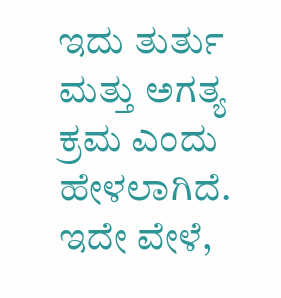ಇದು ತುರ್ತು ಮತ್ತು ಅಗತ್ಯ ಕ್ರಮ ಎಂದು ಹೇಳಲಾಗಿದೆ. ಇದೇ ವೇಳೆ,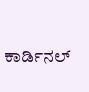ಕಾರ್ಡಿನಲ್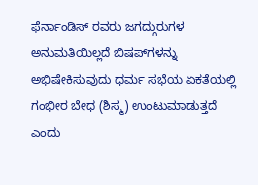ಫೆರ್ನಾಂಡಿಸ್ ರವರು ಜಗದ್ಗುರುಗಳ ಅನುಮತಿಯಿಲ್ಲದೆ ಬಿಷಪ್‌ಗಳನ್ನು ಅಭಿಷೇಕಿಸುವುದು ಧರ್ಮ ಸಭೆಯ ಏಕತೆಯಲ್ಲಿ ಗಂಭೀರ ಬೇಧ (ಶಿಸ್ಮ) ಉಂಟುಮಾಡುತ್ತದೆ ಎಂದು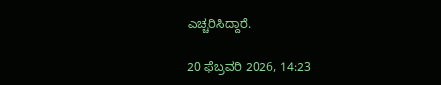ಎಚ್ಚರಿಸಿದ್ದಾರೆ.

20 ಫೆಬ್ರವರಿ 2026, 14:23